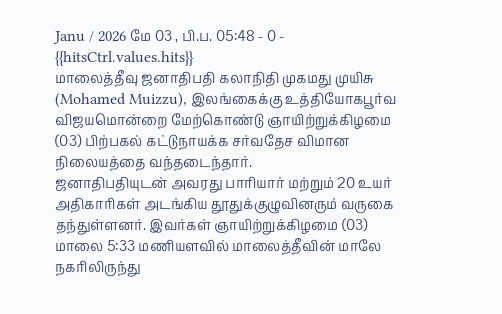Janu / 2026 மே 03 , பி.ப. 05:48 - 0 - {{hitsCtrl.values.hits}}
மாலைத்தீவு ஜனாதிபதி கலாநிதி முகமது முயிசு (Mohamed Muizzu), இலங்கைக்கு உத்தியோகபூர்வ விஜயமொன்றை மேற்கொண்டு ஞாயிற்றுக்கிழமை (03) பிற்பகல் கட்டுநாயக்க சர்வதேச விமான நிலையத்தை வந்தடைந்தார்.
ஜனாதிபதியுடன் அவரது பாரியார் மற்றும் 20 உயர் அதிகாரிகள் அடங்கிய தூதுக்குழுவினரும் வருகை தந்துள்ளனர். இவர்கள் ஞாயிற்றுக்கிழமை (03) மாலை 5:33 மணியளவில் மாலைத்தீவின் மாலே நகரிலிருந்து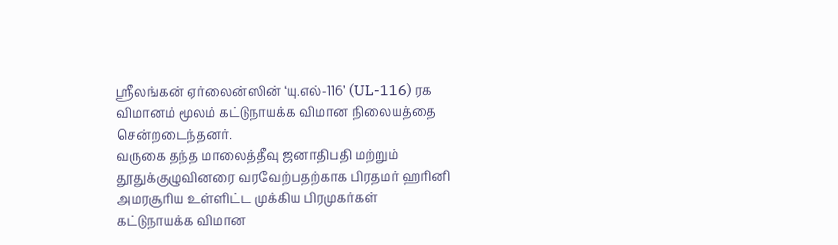ஸ்ரீலங்கன் ஏர்லைன்ஸின் ‘யு.எல்-116’ (UL-116) ரக விமானம் மூலம் கட்டுநாயக்க விமான நிலையத்தை சென்றடைந்தனர்.
வருகை தந்த மாலைத்தீவு ஜனாதிபதி மற்றும் தூதுக்குழுவினரை வரவேற்பதற்காக பிரதமர் ஹரினி அமரசூரிய உள்ளிட்ட முக்கிய பிரமுகர்கள் கட்டுநாயக்க விமான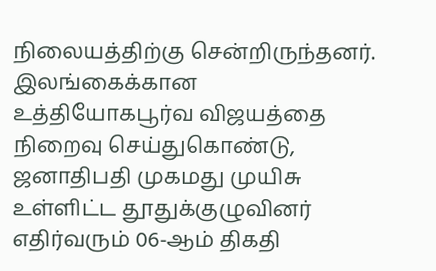நிலையத்திற்கு சென்றிருந்தனர்.
இலங்கைக்கான உத்தியோகபூர்வ விஜயத்தை நிறைவு செய்துகொண்டு, ஜனாதிபதி முகமது முயிசு உள்ளிட்ட தூதுக்குழுவினர் எதிர்வரும் 06-ஆம் திகதி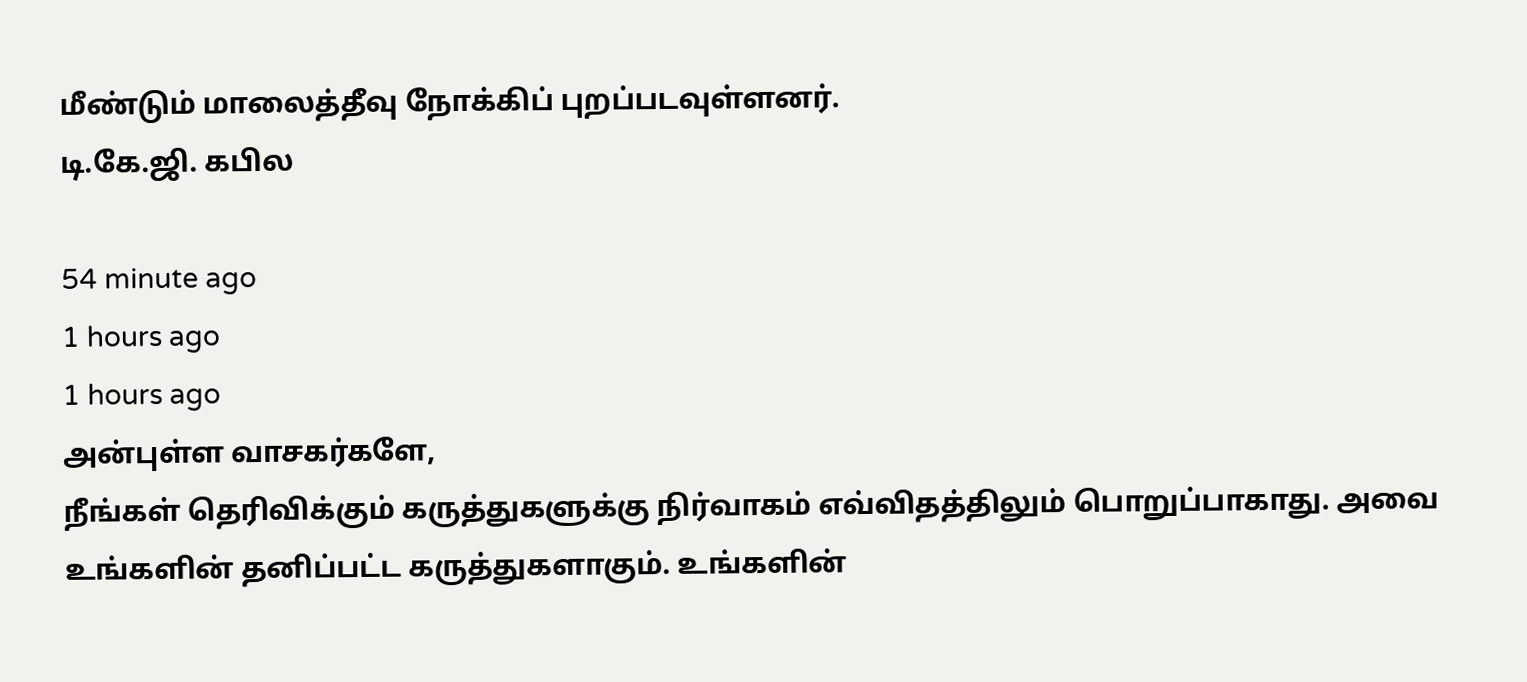மீண்டும் மாலைத்தீவு நோக்கிப் புறப்படவுள்ளனர்.
டி.கே.ஜி. கபில

54 minute ago
1 hours ago
1 hours ago
அன்புள்ள வாசகர்களே,
நீங்கள் தெரிவிக்கும் கருத்துகளுக்கு நிர்வாகம் எவ்விதத்திலும் பொறுப்பாகாது. அவை உங்களின் தனிப்பட்ட கருத்துகளாகும். உங்களின்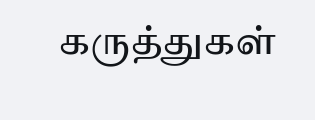கருத்துகள்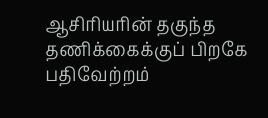ஆசிரியரின் தகுந்த தணிக்கைக்குப் பிறகே பதிவேற்றம்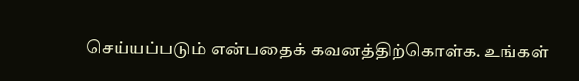செய்யப்படும் என்பதைக் கவனத்திற்கொள்க. உங்கள்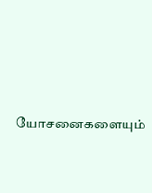யோசனைகளையும்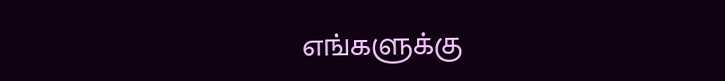எங்களுக்கு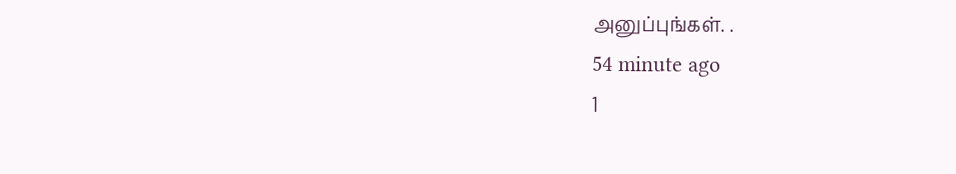அனுப்புங்கள். .
54 minute ago
1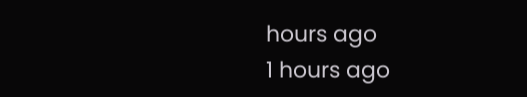hours ago
1 hours ago